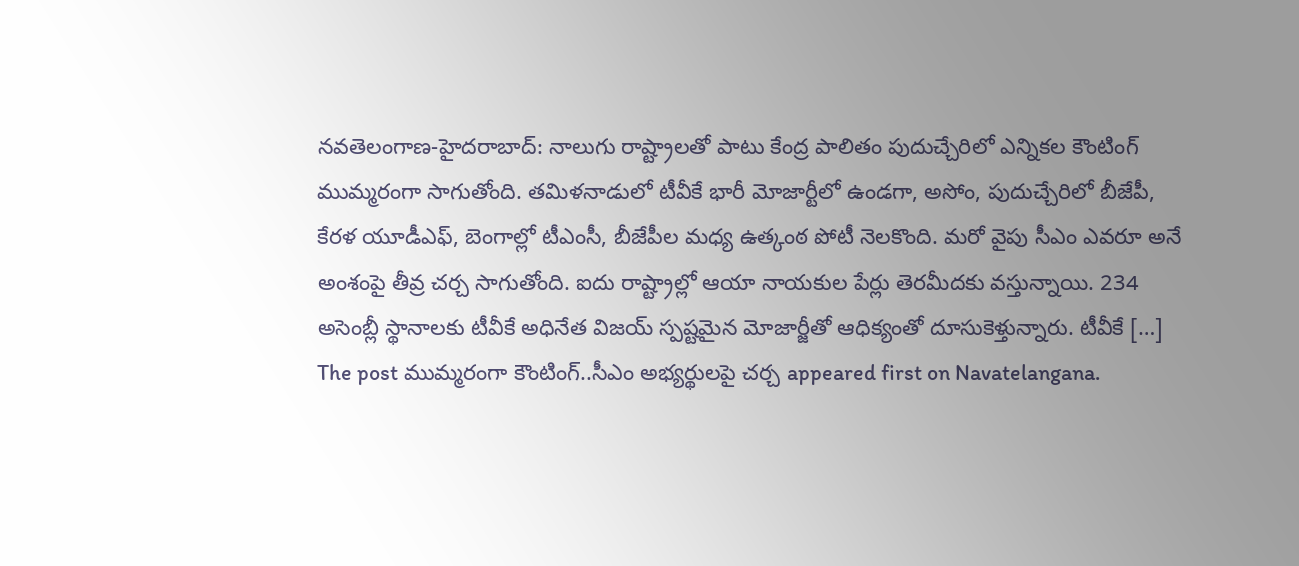నవతెలంగాణ-హైదరాబాద్: నాలుగు రాష్ట్రాలతో పాటు కేంద్ర పాలితం పుదుచ్చేరిలో ఎన్నికల కౌంటింగ్ ముమ్మరంగా సాగుతోంది. తమిళనాడులో టీవీకే భారీ మోజార్టీలో ఉండగా, అసోం, పుదుచ్చేరిలో బీజేపీ, కేరళ యూడీఎఫ్, బెంగాల్లో టీఎంసీ, బీజేపీల మధ్య ఉత్కంఠ పోటీ నెలకొంది. మరో వైపు సీఎం ఎవరూ అనే అంశంపై తీవ్ర చర్చ సాగుతోంది. ఐదు రాష్ట్రాల్లో ఆయా నాయకుల పేర్లు తెరమీదకు వస్తున్నాయి. 234 అసెంబ్లీ స్థానాలకు టీవీకే అధినేత విజయ్ స్పష్టమైన మోజార్జీతో ఆధిక్యంతో దూసుకెళ్తున్నారు. టీవీకే […]
The post ముమ్మరంగా కౌంటింగ్..సీఎం అభ్యర్థులపై చర్చ appeared first on Navatelangana.